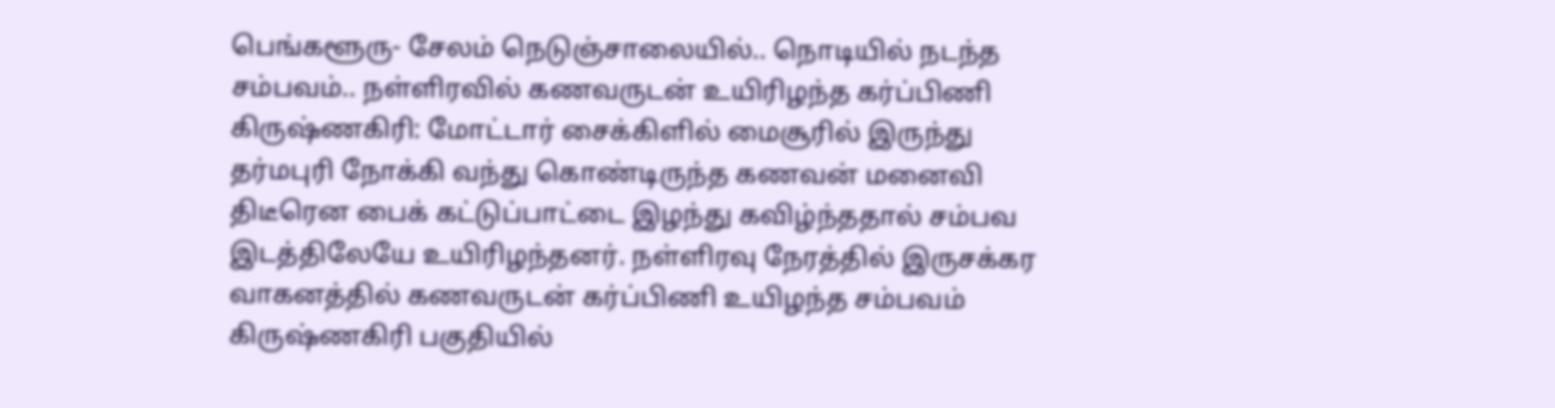பெங்களூரு- சேலம் நெடுஞ்சாலையில்.. நொடியில் நடந்த சம்பவம்.. நள்ளிரவில் கணவருடன் உயிரிழந்த கர்ப்பிணி
கிருஷ்ணகிரி: மோட்டார் சைக்கிளில் மைசூரில் இருந்து தர்மபுரி நோக்கி வந்து கொண்டிருந்த கணவன் மனைவி திடீரென பைக் கட்டுப்பாட்டை இழந்து கவிழ்ந்ததால் சம்பவ இடத்திலேயே உயிரிழந்தனர். நள்ளிரவு நேரத்தில் இருசக்கர வாகனத்தில் கணவருடன் கர்ப்பிணி உயிழந்த சம்பவம் கிருஷ்ணகிரி பகுதியில்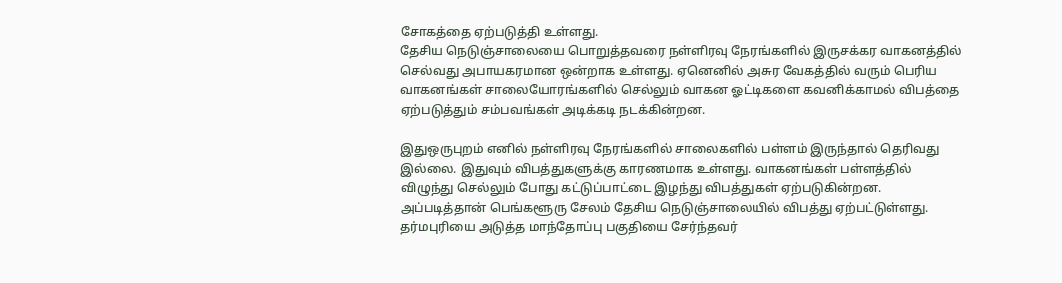சோகத்தை ஏற்படுத்தி உள்ளது.
தேசிய நெடுஞ்சாலையை பொறுத்தவரை நள்ளிரவு நேரங்களில் இருசக்கர வாகனத்தில் செல்வது அபாயகரமான ஒன்றாக உள்ளது. ஏனெனில் அசுர வேகத்தில் வரும் பெரிய வாகனங்கள் சாலையோரங்களில் செல்லும் வாகன ஓட்டிகளை கவனிக்காமல் விபத்தை ஏற்படுத்தும் சம்பவங்கள் அடிக்கடி நடக்கின்றன.

இதுஒருபுறம் எனில் நள்ளிரவு நேரங்களில் சாலைகளில் பள்ளம் இருந்தால் தெரிவது இல்லை. இதுவும் விபத்துகளுக்கு காரணமாக உள்ளது. வாகனங்கள் பள்ளத்தில் விழுந்து செல்லும் போது கட்டுப்பாட்டை இழந்து விபத்துகள் ஏற்படுகின்றன. அப்படித்தான் பெங்களூரு சேலம் தேசிய நெடுஞ்சாலையில் விபத்து ஏற்பட்டுள்ளது.
தர்மபுரியை அடுத்த மாந்தோப்பு பகுதியை சேர்ந்தவர்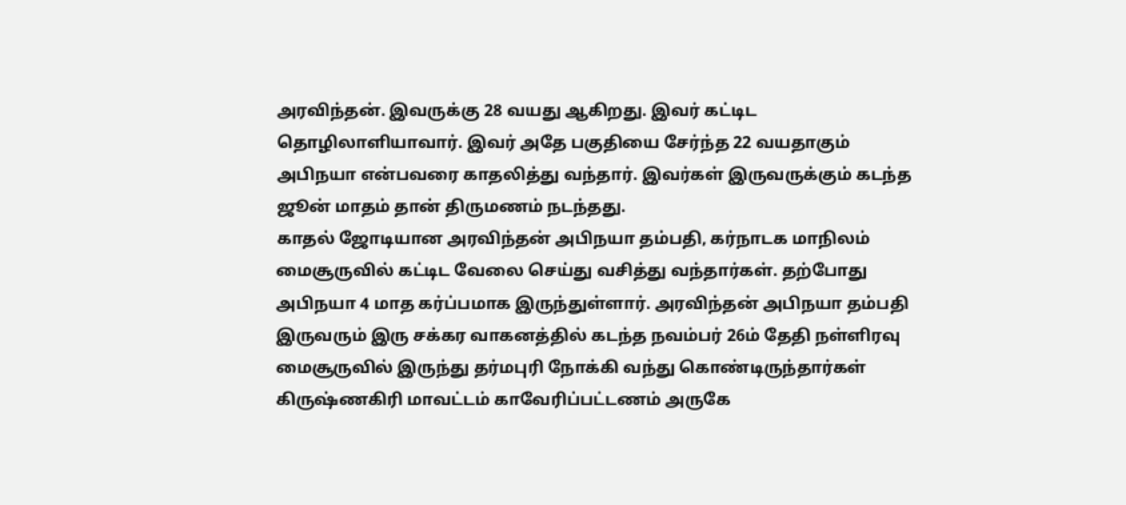அரவிந்தன். இவருக்கு 28 வயது ஆகிறது. இவர் கட்டிட தொழிலாளியாவார். இவர் அதே பகுதியை சேர்ந்த 22 வயதாகும் அபிநயா என்பவரை காதலித்து வந்தார். இவர்கள் இருவருக்கும் கடந்த ஜூன் மாதம் தான் திருமணம் நடந்தது.
காதல் ஜோடியான அரவிந்தன் அபிநயா தம்பதி, கர்நாடக மாநிலம் மைசூருவில் கட்டிட வேலை செய்து வசித்து வந்தார்கள். தற்போது அபிநயா 4 மாத கர்ப்பமாக இருந்துள்ளார். அரவிந்தன் அபிநயா தம்பதி இருவரும் இரு சக்கர வாகனத்தில் கடந்த நவம்பர் 26ம் தேதி நள்ளிரவு மைசூருவில் இருந்து தர்மபுரி நோக்கி வந்து கொண்டிருந்தார்கள்
கிருஷ்ணகிரி மாவட்டம் காவேரிப்பட்டணம் அருகே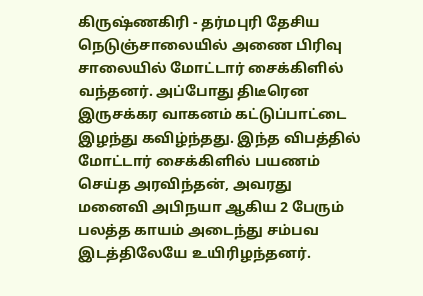கிருஷ்ணகிரி - தர்மபுரி தேசிய நெடுஞ்சாலையில் அணை பிரிவு சாலையில் மோட்டார் சைக்கிளில் வந்தனர். அப்போது திடீரென இருசக்கர வாகனம் கட்டுப்பாட்டை இழந்து கவிழ்ந்தது. இந்த விபத்தில் மோட்டார் சைக்கிளில் பயணம் செய்த அரவிந்தன், அவரது மனைவி அபிநயா ஆகிய 2 பேரும் பலத்த காயம் அடைந்து சம்பவ இடத்திலேயே உயிரிழந்தனர்.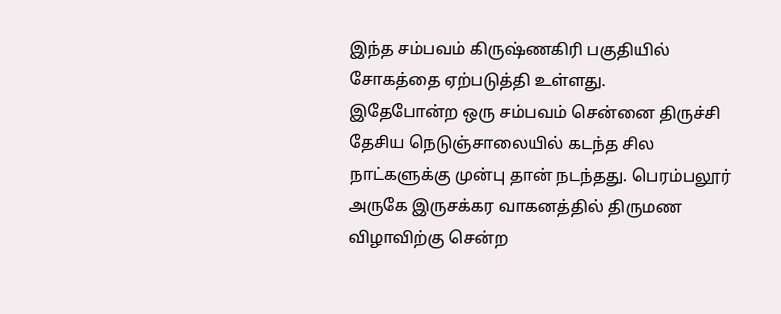இந்த சம்பவம் கிருஷ்ணகிரி பகுதியில் சோகத்தை ஏற்படுத்தி உள்ளது.
இதேபோன்ற ஒரு சம்பவம் சென்னை திருச்சி தேசிய நெடுஞ்சாலையில் கடந்த சில நாட்களுக்கு முன்பு தான் நடந்தது. பெரம்பலூர் அருகே இருசக்கர வாகனத்தில் திருமண விழாவிற்கு சென்ற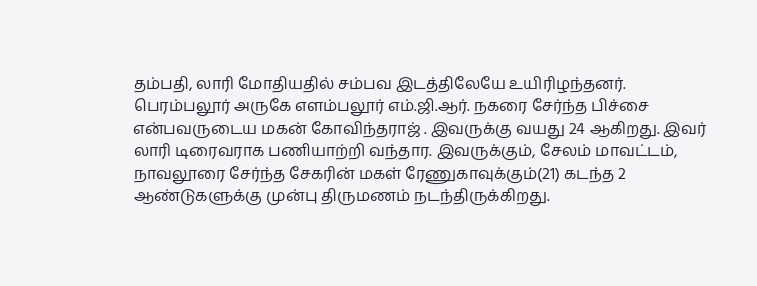தம்பதி, லாரி மோதியதில் சம்பவ இடத்திலேயே உயிரிழந்தனர்.
பெரம்பலூர் அருகே எளம்பலூர் எம்.ஜி.ஆர். நகரை சேர்ந்த பிச்சை என்பவருடைய மகன் கோவிந்தராஜ் . இவருக்கு வயது 24 ஆகிறது. இவர் லாரி டிரைவராக பணியாற்றி வந்தார. இவருக்கும், சேலம் மாவட்டம், நாவலூரை சேர்ந்த சேகரின் மகள் ரேணுகாவுக்கும்(21) கடந்த 2 ஆண்டுகளுக்கு முன்பு திருமணம் நடந்திருக்கிறது.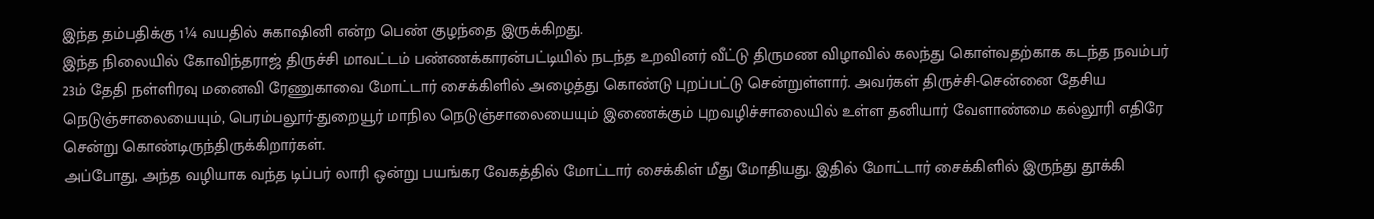இந்த தம்பதிக்கு 1¼ வயதில் சுகாஷினி என்ற பெண் குழந்தை இருக்கிறது.
இந்த நிலையில் கோவிந்தராஜ் திருச்சி மாவட்டம் பண்ணக்காரன்பட்டியில் நடந்த உறவினர் வீட்டு திருமண விழாவில் கலந்து கொள்வதற்காக கடந்த நவம்பர் 23ம் தேதி நள்ளிரவு மனைவி ரேணுகாவை மோட்டார் சைக்கிளில் அழைத்து கொண்டு புறப்பட்டு சென்றுள்ளார். அவர்கள் திருச்சி-சென்னை தேசிய நெடுஞ்சாலையையும், பெரம்பலூர்-துறையூர் மாநில நெடுஞ்சாலையையும் இணைக்கும் புறவழிச்சாலையில் உள்ள தனியார் வேளாண்மை கல்லூரி எதிரே சென்று கொண்டிருந்திருக்கிறார்கள்.
அப்போது, அந்த வழியாக வந்த டிப்பர் லாரி ஒன்று பயங்கர வேகத்தில் மோட்டார் சைக்கிள் மீது மோதியது. இதில் மோட்டார் சைக்கிளில் இருந்து தூக்கி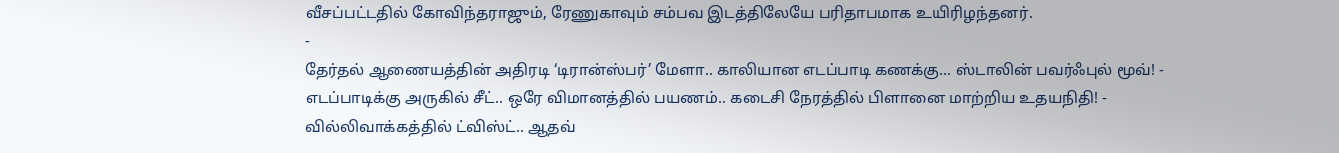வீசப்பட்டதில் கோவிந்தராஜும், ரேணுகாவும் சம்பவ இடத்திலேயே பரிதாபமாக உயிரிழந்தனர்.
-
தேர்தல் ஆணையத்தின் அதிரடி ‘டிரான்ஸ்பர்’ மேளா.. காலியான எடப்பாடி கணக்கு... ஸ்டாலின் பவர்ஃபுல் மூவ்! -
எடப்பாடிக்கு அருகில் சீட்.. ஒரே விமானத்தில் பயணம்.. கடைசி நேரத்தில் பிளானை மாற்றிய உதயநிதி! -
வில்லிவாக்கத்தில் ட்விஸ்ட்.. ஆதவ்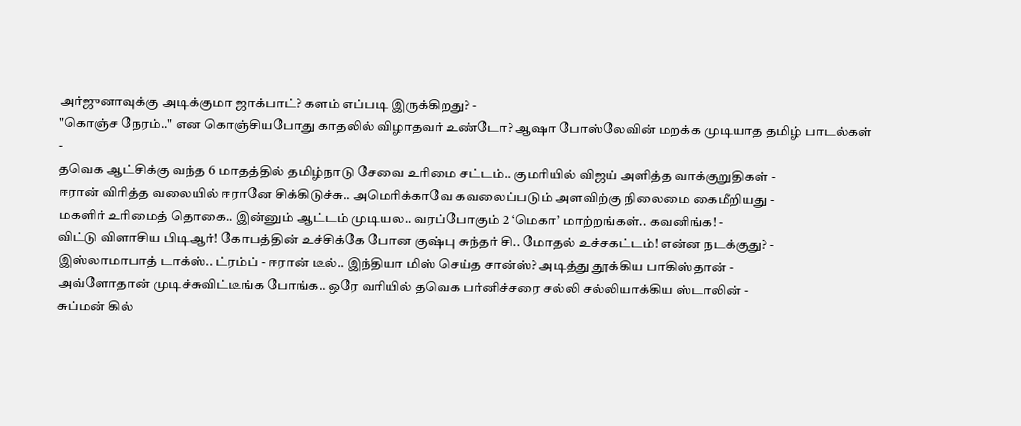அர்ஜுனாவுக்கு அடிக்குமா ஜாக்பாட்? களம் எப்படி இருக்கிறது? -
"கொஞ்ச நேரம்.." என கொஞ்சியபோது காதலில் விழாதவர் உண்டோ? ஆஷா போஸ்லேவின் மறக்க முடியாத தமிழ் பாடல்கள் -
தவெக ஆட்சிக்கு வந்த 6 மாதத்தில் தமிழ்நாடு சேவை உரிமை சட்டம்.. குமரியில் விஜய் அளித்த வாக்குறுதிகள் -
ஈரான் விரித்த வலையில் ஈரானே சிக்கிடுச்சு.. அமெரிக்காவே கவலைப்படும் அளவிற்கு நிலைமை கைமீறியது -
மகளிர் உரிமைத் தொகை.. இன்னும் ஆட்டம் முடியல.. வரப்போகும் 2 ‘மெகா’ மாற்றங்கள்.. கவனிங்க! -
விட்டு விளாசிய பிடிஆர்! கோபத்தின் உச்சிக்கே போன குஷ்பு சுந்தர் சி.. மோதல் உச்சகட்டம்! என்ன நடக்குது? -
இஸ்லாமாபாத் டாக்ஸ்.. ட்ரம்ப் - ஈரான் டீல்.. இந்தியா மிஸ் செய்த சான்ஸ்? அடித்து தூக்கிய பாகிஸ்தான் -
அவ்ளோதான் முடிச்சுவிட்டீங்க போங்க.. ஒரே வரியில் தவெக பர்னிச்சரை சல்லி சல்லியாக்கிய ஸ்டாலின் -
சுப்மன் கில்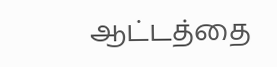ஆட்டத்தை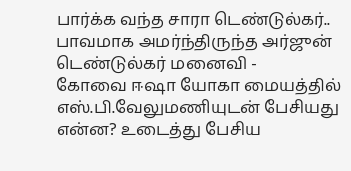பார்க்க வந்த சாரா டெண்டுல்கர்.. பாவமாக அமர்ந்திருந்த அர்ஜுன் டெண்டுல்கர் மனைவி -
கோவை ஈஷா யோகா மையத்தில் எஸ்.பி.வேலுமணியுடன் பேசியது என்ன? உடைத்து பேசிய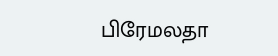பிரேமலதா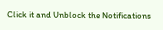Click it and Unblock the Notifications